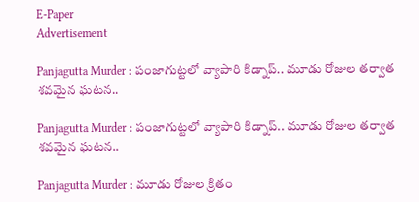E-Paper
Advertisement

Panjagutta Murder : పంజాగుట్టలో వ్యాపారి కిడ్నాప్.. మూడు రోజుల తర్వాత శవమైన ఘటన..

Panjagutta Murder : పంజాగుట్టలో వ్యాపారి కిడ్నాప్.. మూడు రోజుల తర్వాత శవమైన ఘటన..

Panjagutta Murder : మూడు రోజుల క్రితం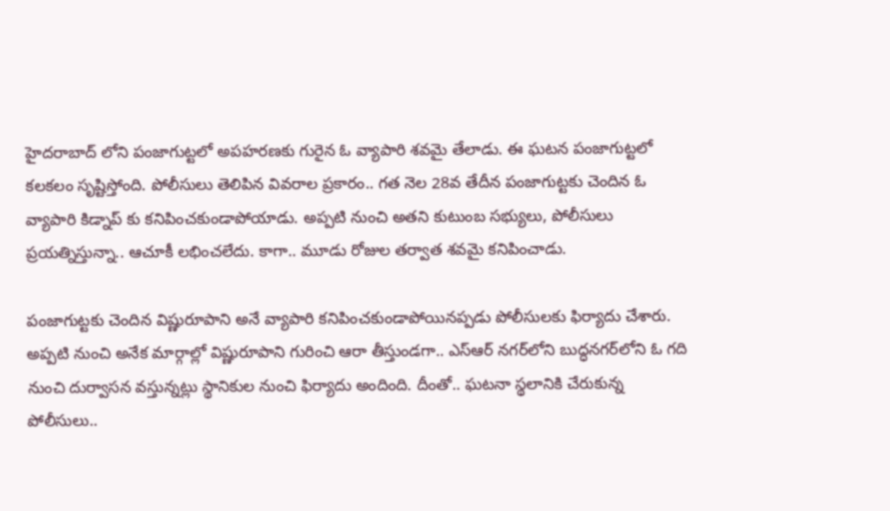హైదరాబాద్ లోని పంజాగుట్టలో అపహరణకు గురైన ఓ వ్యాపారి శవమై తేలాడు. ఈ ఘటన పంజాగుట్టలో కలకలం సృష్టిస్తోంది. పోలీసులు తెలిపిన వివరాల ప్రకారం.. గత నెల 28వ తేదీన పంజాగుట్టకు చెందిన ఓ వ్యాపారి కిడ్నాప్ కు కనిపించకుండాపోయాడు. అప్పటి నుంచి అతని కుటుంబ సభ్యులు, పోలీసులు ప్రయత్నిస్తున్నా.. ఆచూకీ లభించలేదు. కాగా.. మూడు రోజుల తర్వాత శవమై కనిపించాడు.

పంజాగుట్టకు చెందిన విష్ణురూపాని అనే వ్యాపారి కనిపించకుండాపోయినప్పడు పోలీసులకు ఫిర్యాదు చేశారు. అప్పటి నుంచి అనేక మార్గాల్లో విష్ణురూపాని గురించి ఆరా తీస్తుండగా.. ఎస్‌ఆర్‌ నగర్‌లోని బుద్ధనగర్‌లోని ఓ గది నుంచి దుర్వాసన వస్తున్నట్లు స్థానికుల నుంచి ఫిర్యాదు అందింది. దీంతో.. ఘటనా స్థలానికి చేరుకున్న పోలీసులు..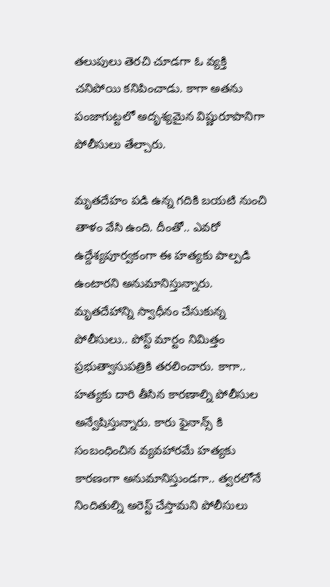తలుపులు తెరచి చూడగా ఓ వ్యక్తి చనిపోయి కనిపించాడు. కాగా అతను పంజాగుట్టలో అదృశ్యమైన విష్ణురూపానిగా పోలీసులు తేల్చారు.

మృతదేహం పడి ఉన్న గదికి బయటి నుంచి తాళం వేసి ఉంది. దీంతో.. ఎవరో ఉద్దేశ్యపూర్వకంగా ఈ హత్యకు పాల్పడి ఉంటారని అనుమానిస్తున్నారు. మృతదేహాన్ని స్వాధీనం చేసుకున్న పోలీసులు.. పోస్ట్ మార్టం నిమిత్తం ప్రభుత్వాసుపత్రికి తరలించారు. కాగా.. హత్యకు దారి తీసిన కారణాల్ని పోలీసుల అన్వేషిస్తున్నారు. కారు ఫైనాన్స్ కి సంబంధించిన వ్యవహారమే హత్యకు కారణంగా అనుమానిస్తుండగా.. త్వరలోనే నిందితుల్ని అరెస్ట్ చేస్తామని పోలీసులు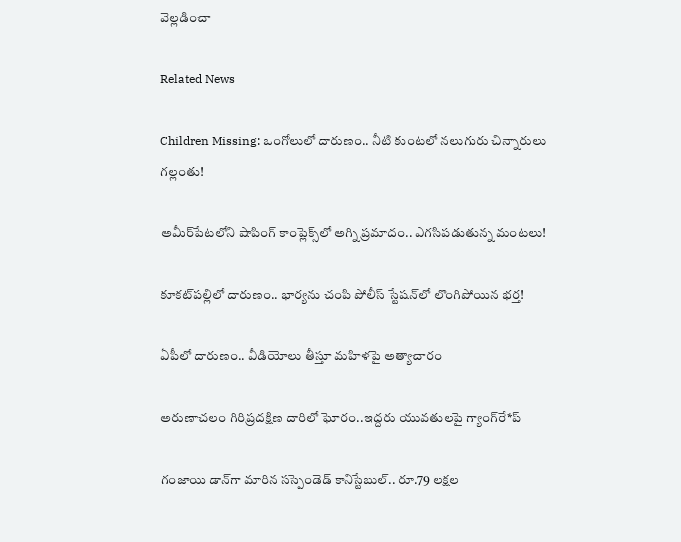వెల్లడించా

Related News

Children Missing: ఒంగోలులో దారుణం.. నీటి కుంటలో నలుగురు చిన్నారులు గల్లంతు!

అమీర్‌పేటలోని షాపింగ్ కాంప్లెక్స్‌లో అగ్ని ప్రమాదం.. ఎగసిపడుతున్న మంటలు!

కూకట్‌పల్లిలో దారుణం.. భార్యను చంపి పోలీస్ స్టేషన్‌లో లొంగిపోయిన భర్త!

ఏపీలో దారుణం.. వీడియోలు తీస్తూ మ‌హిళ‌పై అత్యాచారం

అరుణాచలం గిరిప్రదక్షిణ దారిలో ఘోరం..ఇద్దరు యువతులపై గ్యాంగ్‌రే*ప్

గంజాయి డాన్‌గా మారిన సస్పెండెడ్ కానిస్టేబుల్.. రూ.79 లక్షల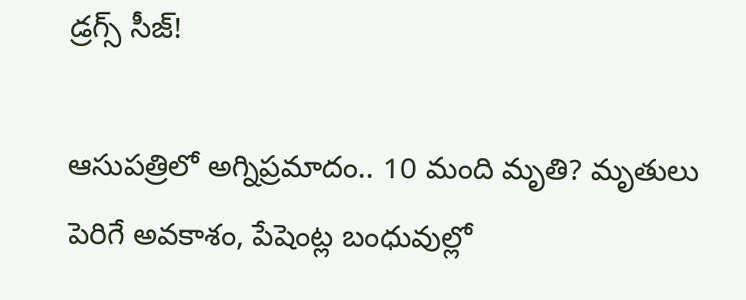డ్రగ్స్ సీజ్!

ఆసుపత్రిలో అగ్నిప్రమాదం.. 10 మంది మృతి? మృతులు పెరిగే అవకాశం, పేషెంట్ల బంధువుల్లో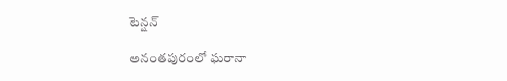టెన్షన్

అనంతపురంలో ఘరానా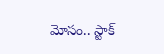మోసం.. స్టాక్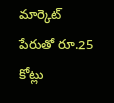మార్కెట్ పేరుతో రూ.25 కోట్లు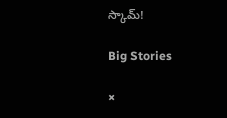స్కామ్!

Big Stories

×